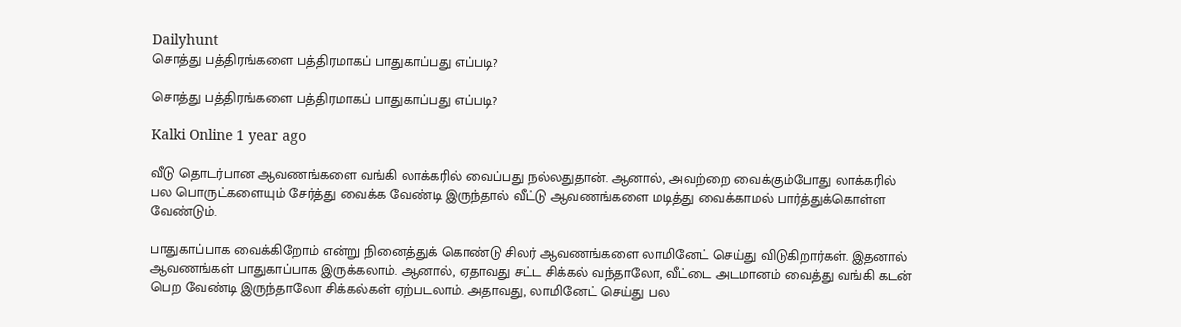Dailyhunt
சொத்து பத்திரங்களை பத்திரமாகப் பாதுகாப்பது எப்படி?

சொத்து பத்திரங்களை பத்திரமாகப் பாதுகாப்பது எப்படி?

Kalki Online 1 year ago

வீடு தொடர்பான ஆவணங்களை வங்கி லாக்கரில் வைப்பது நல்லதுதான். ஆனால், அவற்றை வைக்கும்போது லாக்கரில் பல பொருட்களையும் சேர்த்து வைக்க வேண்டி இருந்தால் வீட்டு ஆவணங்களை மடித்து வைக்காமல் பார்த்துக்கொள்ள வேண்டும்.

பாதுகாப்பாக வைக்கிறோம் என்று நினைத்துக் கொண்டு சிலர் ஆவணங்களை லாமினேட் செய்து விடுகிறார்கள். இதனால் ஆவணங்கள் பாதுகாப்பாக இருக்கலாம். ஆனால், ஏதாவது சட்ட சிக்கல் வந்தாலோ, வீட்டை அடமானம் வைத்து வங்கி கடன் பெற வேண்டி இருந்தாலோ சிக்கல்கள் ஏற்படலாம். அதாவது, லாமினேட் செய்து பல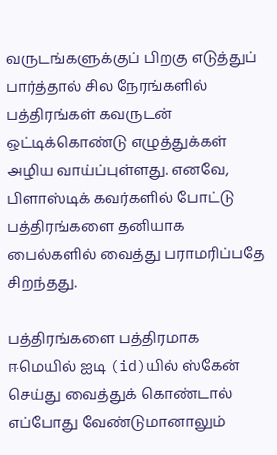வருடங்களுக்குப் பிறகு எடுத்துப் பார்த்தால் சில நேரங்களில் பத்திரங்கள் கவருடன் ஒட்டிக்கொண்டு எழுத்துக்கள் அழிய வாய்ப்புள்ளது. எனவே, பிளாஸ்டிக் கவர்களில் போட்டு பத்திரங்களை தனியாக பைல்களில் வைத்து பராமரிப்பதே சிறந்தது.

பத்திரங்களை பத்திரமாக ஈமெயில் ஐடி (id)யில் ஸ்கேன் செய்து வைத்துக் கொண்டால் எப்போது வேண்டுமானாலும்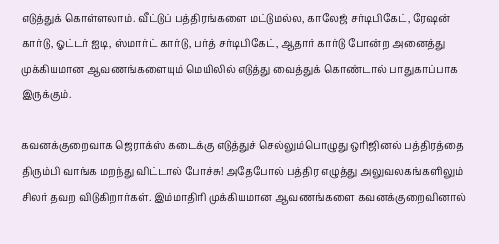எடுத்துக் கொள்ளலாம். வீட்டுப் பத்திரங்களை மட்டுமல்ல, காலேஜ் சர்டிபிகேட், ரேஷன் கார்டு, ஓட்டர் ஐடி, ஸ்மார்ட் கார்டு, பர்த் சர்டிபிகேட், ஆதார் கார்டு போன்ற அனைத்து முக்கியமான ஆவணங்களையும் மெயிலில் எடுத்து வைத்துக் கொண்டால் பாதுகாப்பாக இருக்கும்.

கவனக்குறைவாக ஜெராக்ஸ் கடைக்கு எடுத்துச் செல்லும்பொழுது ஒரிஜினல் பத்திரத்தை திரும்பி வாங்க மறந்து விட்டால் போச்சு! அதேபோல் பத்திர எழுத்து அலுவலகங்களிலும் சிலர் தவற விடுகிறார்கள். இம்மாதிரி முக்கியமான ஆவணங்களை கவனக்குறைவினால்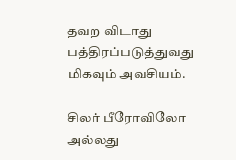தவற விடாது பத்திரப்படுத்துவது மிகவும் அவசியம்.

சிலர் பீரோவிலோ அல்லது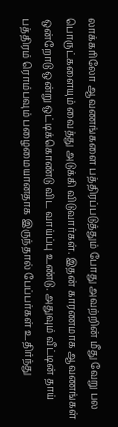லாக்கரிலோ ஆவணங்களை பத்திரப்படுத்தும் போது அவற்றின் மீது வேறு பல பொருட்களையும் வைத்து அடுக்கி விடுவார்கள். இதன் காரணமாக ஆவணங்கள் ஒன்றோடு ஒன்று ஒட்டிக்கொண்டு விட வாய்ப்பு உண்டு. அதுவும் வீட்டின் தாய் பத்திரம் ரொம்பவும் பழைமையானதாக இருந்தால் பேப்பர்கள் உதிர்ந்து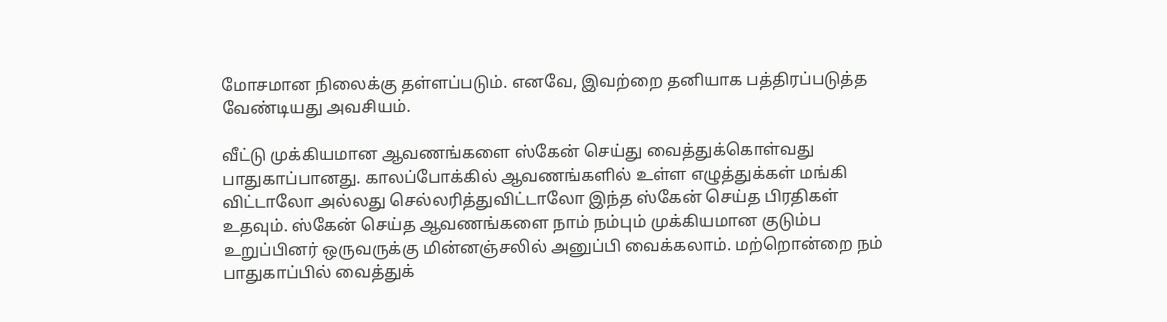மோசமான நிலைக்கு தள்ளப்படும். எனவே, இவற்றை தனியாக பத்திரப்படுத்த வேண்டியது அவசியம்.

வீட்டு முக்கியமான ஆவணங்களை ஸ்கேன் செய்து வைத்துக்கொள்வது பாதுகாப்பானது. காலப்போக்கில் ஆவணங்களில் உள்ள எழுத்துக்கள் மங்கி விட்டாலோ அல்லது செல்லரித்துவிட்டாலோ இந்த ஸ்கேன் செய்த பிரதிகள் உதவும். ஸ்கேன் செய்த ஆவணங்களை நாம் நம்பும் முக்கியமான குடும்ப உறுப்பினர் ஒருவருக்கு மின்னஞ்சலில் அனுப்பி வைக்கலாம். மற்றொன்றை நம் பாதுகாப்பில் வைத்துக்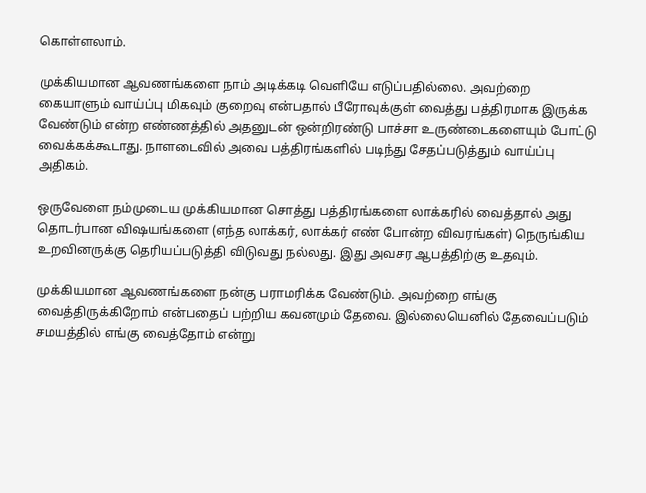கொள்ளலாம்.

முக்கியமான ஆவணங்களை நாம் அடிக்கடி வெளியே எடுப்பதில்லை. அவற்றை கையாளும் வாய்ப்பு மிகவும் குறைவு என்பதால் பீரோவுக்குள் வைத்து பத்திரமாக இருக்க வேண்டும் என்ற எண்ணத்தில் அதனுடன் ஒன்றிரண்டு பாச்சா உருண்டைகளையும் போட்டு வைக்கக்கூடாது. நாளடைவில் அவை பத்திரங்களில் படிந்து சேதப்படுத்தும் வாய்ப்பு அதிகம்.

ஒருவேளை நம்முடைய முக்கியமான சொத்து பத்திரங்களை லாக்கரில் வைத்தால் அது தொடர்பான விஷயங்களை (எந்த லாக்கர், லாக்கர் எண் போன்ற விவரங்கள்) நெருங்கிய உறவினருக்கு தெரியப்படுத்தி விடுவது நல்லது. இது அவசர ஆபத்திற்கு உதவும்.

முக்கியமான ஆவணங்களை நன்கு பராமரிக்க வேண்டும். அவற்றை எங்கு வைத்திருக்கிறோம் என்பதைப் பற்றிய கவனமும் தேவை. இல்லையெனில் தேவைப்படும் சமயத்தில் எங்கு வைத்தோம் என்று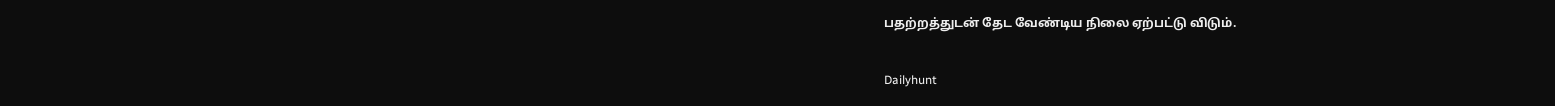பதற்றத்துடன் தேட வேண்டிய நிலை ஏற்பட்டு விடும்.

Dailyhunt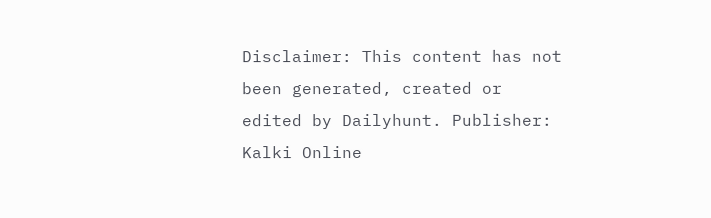Disclaimer: This content has not been generated, created or edited by Dailyhunt. Publisher: Kalki Online